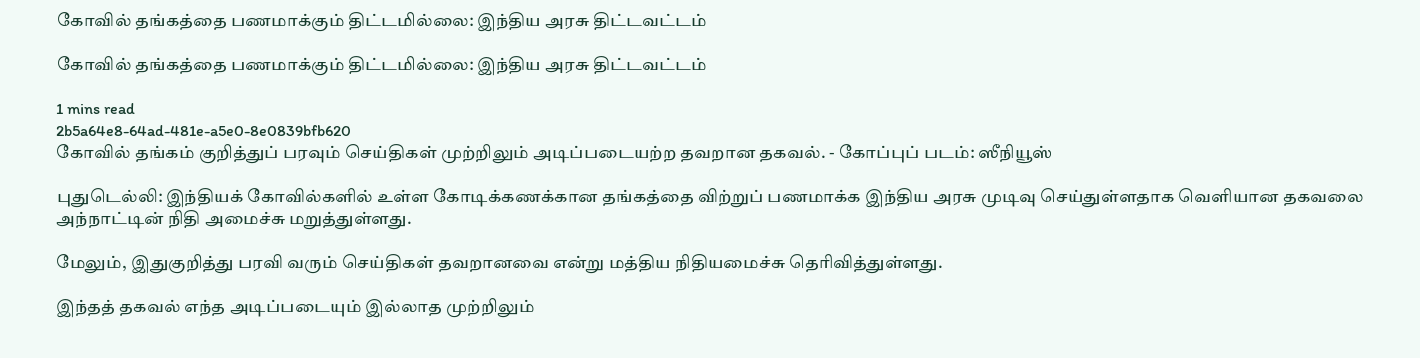கோவில் தங்கத்தை பணமாக்கும் திட்டமில்லை: இந்திய அரசு திட்டவட்டம்

கோவில் தங்கத்தை பணமாக்கும் திட்டமில்லை: இந்திய அரசு திட்டவட்டம்

1 mins read
2b5a64e8-64ad-481e-a5e0-8e0839bfb620
கோவில் தங்கம் குறித்துப் பரவும் செய்திகள் முற்றிலும் அடிப்படையற்ற தவறான தகவல். - கோப்புப் படம்: ஸீநியூஸ்

புதுடெல்லி: இந்தியக் கோவில்களில் உள்ள கோடிக்கணக்கான தங்கத்தை விற்றுப் பணமாக்க இந்திய அரசு முடிவு செய்துள்ளதாக வெளியான தகவலை அந்நாட்டின் நிதி அமைச்சு மறுத்துள்ளது.

மேலும், இதுகுறித்து பரவி வரும் செய்திகள் தவறானவை என்று மத்திய நிதியமைச்சு தெரிவித்துள்ளது.

இந்தத் தகவல் எந்த அடிப்படையும் இல்லாத முற்றிலும்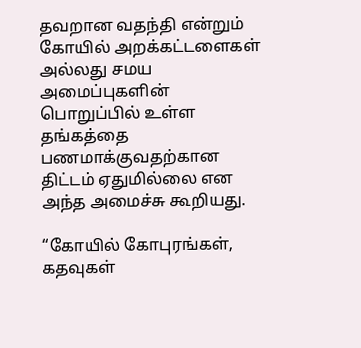தவறான வதந்தி என்றும் கோயில் அறக்கட்டளைகள் அல்லது சமய அமைப்புகளின் பொறுப்பில் உள்ள தங்கத்தை பணமாக்குவதற்கான திட்டம் ஏதுமில்லை என அந்த அமைச்சு கூறியது.

“கோயில் கோபுரங்கள், கதவுகள்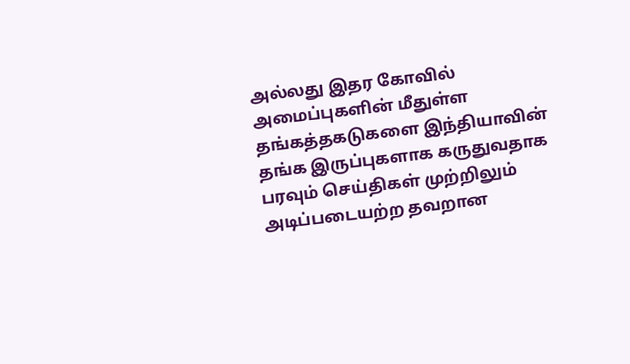அல்லது இதர கோவில் அமைப்புகளின் மீதுள்ள தங்கத்தகடுகளை இந்தியாவின் தங்க இருப்புகளாக கருதுவதாக பரவும் செய்திகள் முற்றிலும் அடிப்படையற்ற தவறான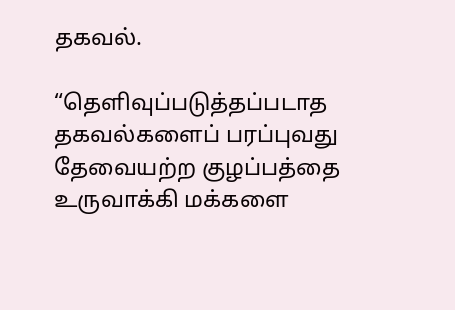தகவல்.

“தெளிவுப்படுத்தப்படாத தகவல்களைப் பரப்புவது தேவையற்ற குழப்பத்தை உருவாக்கி மக்களை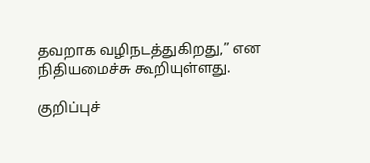தவறாக வழிநடத்துகிறது,” என நிதியமைச்சு கூறியுள்ளது.

குறிப்புச்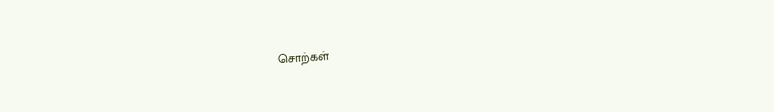சொற்கள்